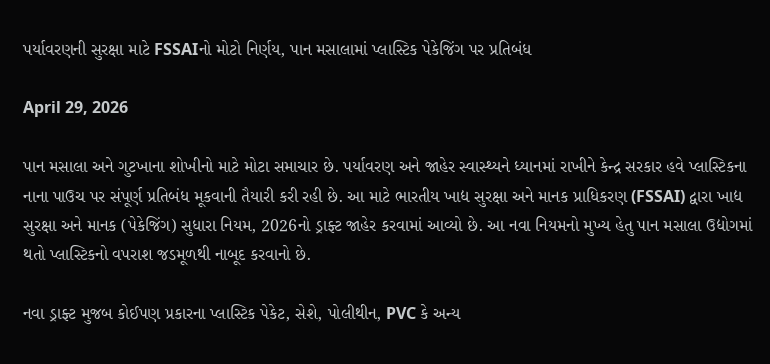પર્યાવરણની સુરક્ષા માટે FSSAIનો મોટો નિર્ણય, પાન મસાલામાં પ્લાસ્ટિક પેકેજિંગ પર પ્રતિબંધ

April 29, 2026

પાન મસાલા અને ગુટખાના શોખીનો માટે મોટા સમાચાર છે. પર્યાવરણ અને જાહેર સ્વાસ્થ્યને ધ્યાનમાં રાખીને કેન્દ્ર સરકાર હવે પ્લાસ્ટિકના નાના પાઉચ પર સંપૂર્ણ પ્રતિબંધ મૂકવાની તૈયારી કરી રહી છે. આ માટે ભારતીય ખાદ્ય સુરક્ષા અને માનક પ્રાધિકરણ (FSSAI) દ્વારા ખાદ્ય સુરક્ષા અને માનક (પેકેજિંગ) સુધારા નિયમ, 2026નો ડ્રાફ્ટ જાહેર કરવામાં આવ્યો છે. આ નવા નિયમનો મુખ્ય હેતુ પાન મસાલા ઉદ્યોગમાં થતો પ્લાસ્ટિકનો વપરાશ જડમૂળથી નાબૂદ કરવાનો છે.

નવા ડ્રાફ્ટ મુજબ કોઈપણ પ્રકારના પ્લાસ્ટિક પેકેટ, સેશે, પોલીથીન, PVC કે અન્ય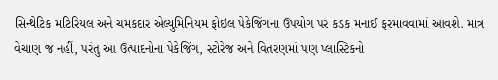સિન્થેટિક મટિરિયલ અને ચમકદાર એલ્યુમિનિયમ ફોઇલ પેકેજિંગના ઉપયોગ પર કડક મનાઈ ફરમાવવામાં આવશે. માત્ર વેચાણ જ નહીં, પરંતુ આ ઉત્પાદનોના પેકેજિંગ, સ્ટોરેજ અને વિતરણમાં પણ પ્લાસ્ટિકનો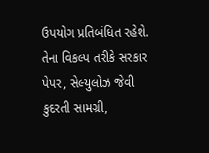ઉપયોગ પ્રતિબંધિત રહેશે. તેના વિકલ્પ તરીકે સરકાર પેપર, સેલ્યુલોઝ જેવી કુદરતી સામગ્રી,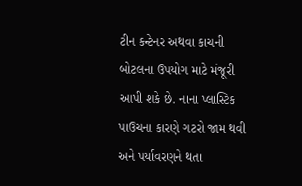ટીન કન્ટેનર અથવા કાચની બોટલના ઉપયોગ માટે મંજૂરી આપી શકે છે. નાના પ્લાસ્ટિક પાઉચના કારણે ગટરો જામ થવી અને પર્યાવરણને થતા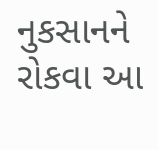નુકસાનને રોકવા આ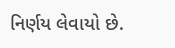નિર્ણય લેવાયો છે.